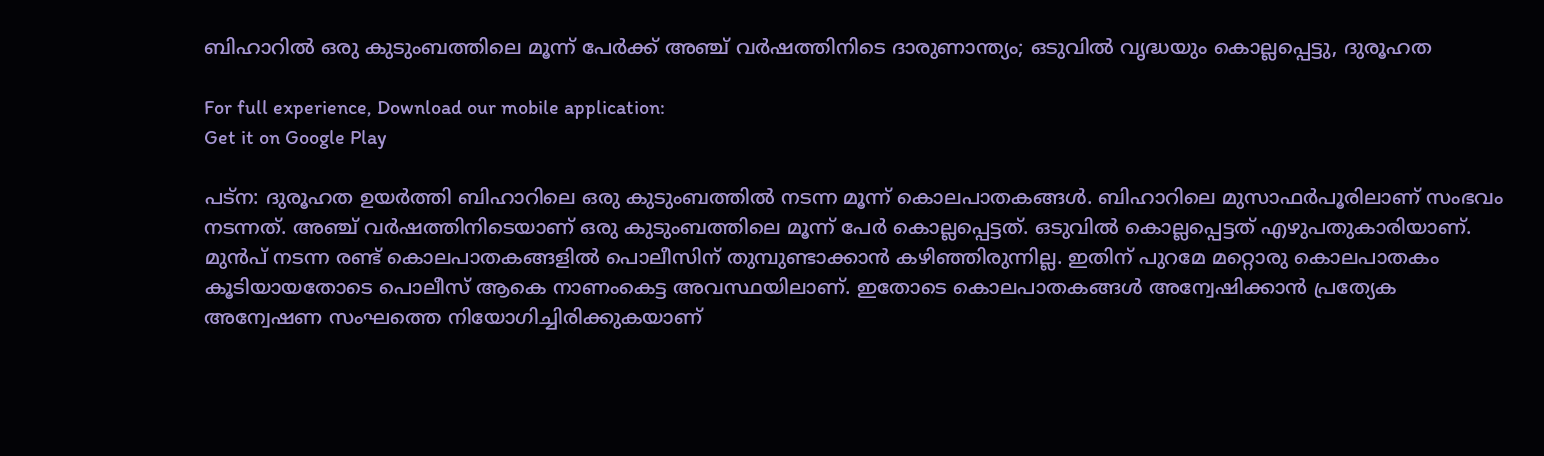ബിഹാറിൽ ഒരു കുടുംബത്തിലെ മൂന്ന് പേർക്ക് അഞ്ച് വർഷത്തിനിടെ ദാരുണാന്ത്യം; ഒടുവിൽ വൃദ്ധയും കൊല്ലപ്പെട്ടു, ദുരൂഹത

For full experience, Download our mobile application:
Get it on Google Play

പട്‌ന: ദുരൂഹത ഉയര്‍ത്തി ബിഹാറിലെ ഒരു കുടുംബത്തില്‍ നടന്ന മൂന്ന് കൊലപാതകങ്ങള്‍. ബിഹാറിലെ മുസാഫര്‍പൂരിലാണ് സംഭവം നടന്നത്. അഞ്ച് വര്‍ഷത്തിനിടെയാണ് ഒരു കുടുംബത്തിലെ മൂന്ന് പേർ കൊല്ലപ്പെട്ടത്. ഒടുവില്‍ കൊല്ലപ്പെട്ടത് എഴുപതുകാരിയാണ്. മുന്‍പ് നടന്ന രണ്ട് കൊലപാതകങ്ങളില്‍ പൊലീസിന് തുമ്പുണ്ടാക്കാന്‍ കഴിഞ്ഞിരുന്നില്ല. ഇതിന് പുറമേ മറ്റൊരു കൊലപാതകം കൂടിയായതോടെ പൊലീസ് ആകെ നാണംകെട്ട അവസ്ഥയിലാണ്. ഇതോടെ കൊലപാതകങ്ങള്‍ അന്വേഷിക്കാന്‍ പ്രത്യേക അന്വേഷണ സംഘത്തെ നിയോഗിച്ചിരിക്കുകയാണ്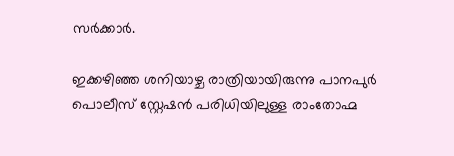സര്‍ക്കാര്‍.

ഇക്കഴിഞ്ഞ ശനിയാഴ്ച രാത്രിയായിരുന്നു പാനപുര്‍ പൊലീസ് സ്റ്റേഷന്‍ പരിധിയിലുള്ള രാംതോഹ്മ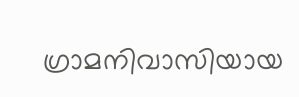ഗ്രാമനിവാസിയായ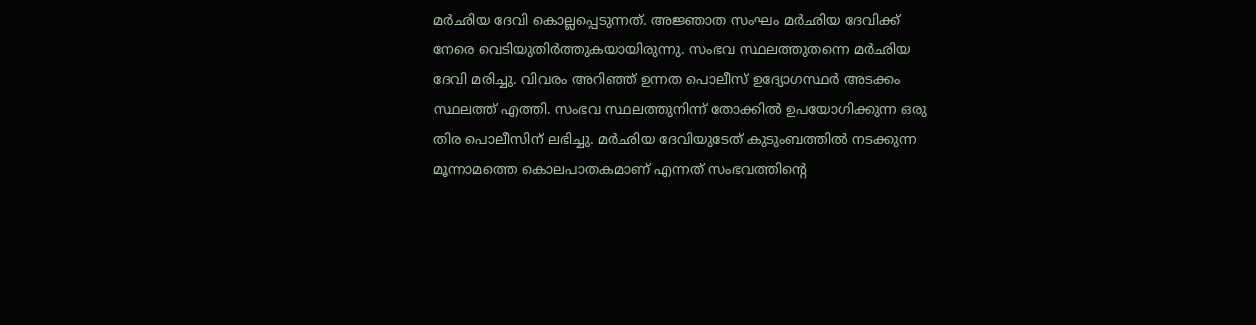മര്‍ഛിയ ദേവി കൊല്ലപ്പെടുന്നത്. അജ്ഞാത സംഘം മര്‍ഛിയ ദേവിക്ക് നേരെ വെടിയുതിര്‍ത്തുകയായിരുന്നു. സംഭവ സ്ഥലത്തുതന്നെ മര്‍ഛിയ ദേവി മരിച്ചു. വിവരം അറിഞ്ഞ് ഉന്നത പൊലീസ് ഉദ്യോഗസ്ഥര്‍ അടക്കം സ്ഥലത്ത് എത്തി. സംഭവ സ്ഥലത്തുനിന്ന് തോക്കില്‍ ഉപയോഗിക്കുന്ന ഒരു തിര പൊലീസിന് ലഭിച്ചു. മര്‍ഛിയ ദേവിയുടേത് കുടുംബത്തില്‍ നടക്കുന്ന മൂന്നാമത്തെ കൊലപാതകമാണ് എന്നത് സംഭവത്തിന്റെ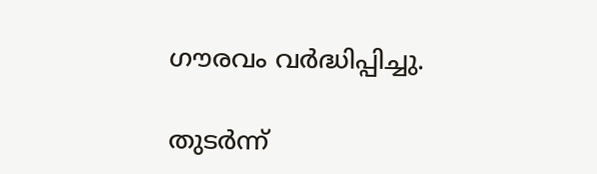ഗൗരവം വര്‍ദ്ധിപ്പിച്ചു.

തുടര്‍ന്ന്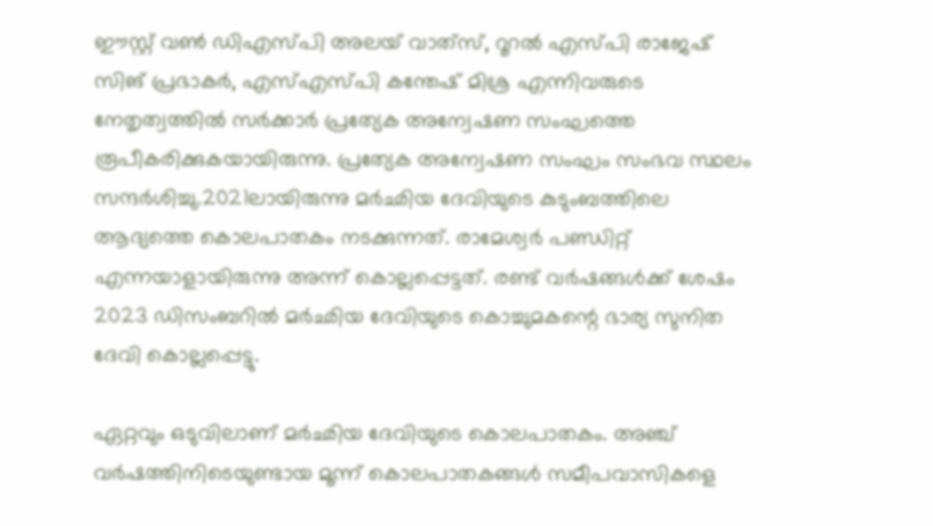ഈസ്റ്റ് വണ്‍ ഡിഎസ്പി അലയ് വാത്‌സ്, റൂറല്‍ എസ്പി രാജേഷ് സിങ് പ്രഭാകര്‍, എസ്എസ്പി കന്തേഷ് മിശ്ര എന്നിവരുടെ നേതൃത്വത്തില്‍ സർക്കാർ പ്രത്യേക അന്വേഷണ സംഘത്തെ രൂപീകരിക്കുകയായിരുന്നു. പ്രത്യേക അന്വേഷണ സംഘം സംഭവ സ്ഥലം സന്ദര്‍ശിച്ചു.2021ലായിരുന്നു മര്‍ഛിയ ദേവിയുടെ കുടുംബത്തിലെ ആദ്യത്തെ കൊലപാതകം നടക്കുന്നത്. രാമേശ്വര്‍ പണ്ഡിറ്റ് എന്നയാളായിരുന്നു അന്ന് കൊല്ലപ്പെട്ടത്. രണ്ട് വര്‍ഷങ്ങള്‍ക്ക് ശേഷം 2023 ഡിസംബറില്‍ മര്‍ഛിയ ദേവിയുടെ കൊച്ചുമകന്റെ ഭാര്യ സുനിത ദേവി കൊല്ലപ്പെട്ടു.

ഏറ്റവും ഒടുവിലാണ് മര്‍ഛിയ ദേവിയുടെ കൊലപാതകം. അഞ്ച് വര്‍ഷത്തിനിടെയുണ്ടായ മൂന്ന് കൊലപാതകങ്ങള്‍ സമീപവാസികളെ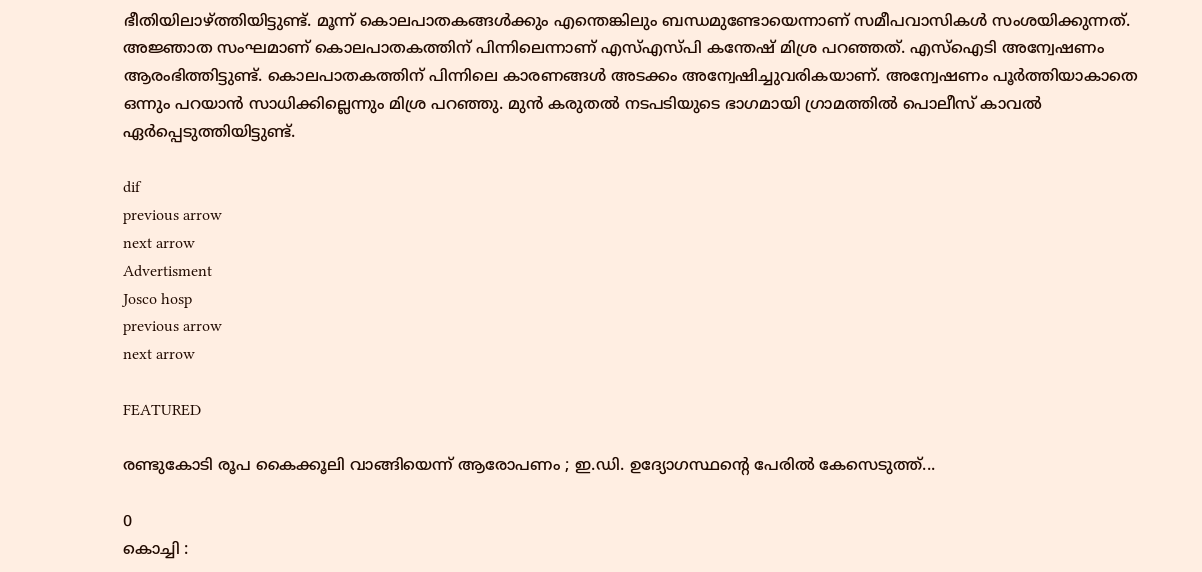ഭീതിയിലാഴ്ത്തിയിട്ടുണ്ട്. മൂന്ന് കൊലപാതകങ്ങള്‍ക്കും എന്തെങ്കിലും ബന്ധമുണ്ടോയെന്നാണ് സമീപവാസികള്‍ സംശയിക്കുന്നത്. അജ്ഞാത സംഘമാണ് കൊലപാതകത്തിന് പിന്നിലെന്നാണ് എസ്എസ്പി കന്തേഷ് മിശ്ര പറഞ്ഞത്. എസ്‌ഐടി അന്വേഷണം ആരംഭിത്തിട്ടുണ്ട്. കൊലപാതകത്തിന് പിന്നിലെ കാരണങ്ങള്‍ അടക്കം അന്വേഷിച്ചുവരികയാണ്. അന്വേഷണം പൂര്‍ത്തിയാകാതെ ഒന്നും പറയാന്‍ സാധിക്കില്ലെന്നും മിശ്ര പറഞ്ഞു. മുന്‍ കരുതല്‍ നടപടിയുടെ ഭാഗമായി ഗ്രാമത്തില്‍ പൊലീസ് കാവല്‍ ഏര്‍പ്പെടുത്തിയിട്ടുണ്ട്.

dif
previous arrow
next arrow
Advertisment
Josco hosp
previous arrow
next arrow

FEATURED

രണ്ടുകോടി രൂപ കൈക്കൂലി വാങ്ങിയെന്ന് ആരോപണം ; ഇ.ഡി. ഉദ്യോഗസ്ഥന്റെ പേരിൽ കേസെടുത്ത്...

0
കൊച്ചി :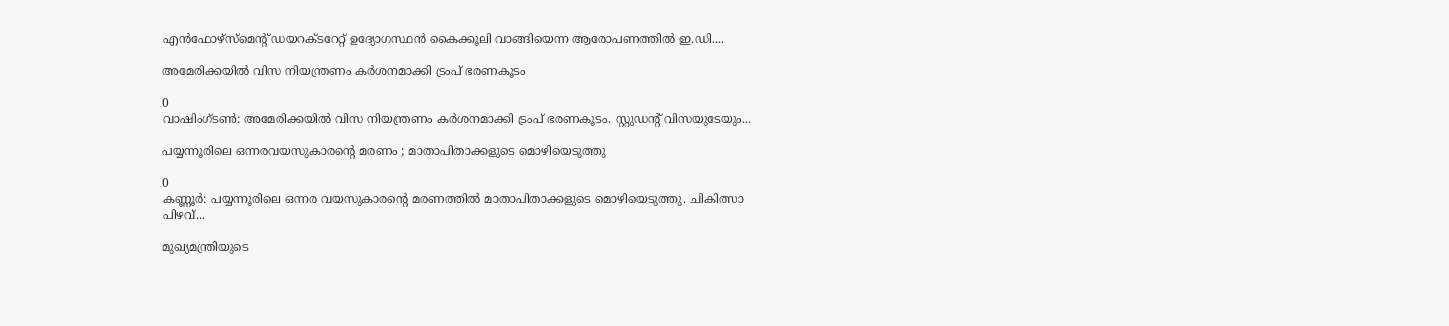എൻഫോഴ്‌സ്‌മെന്റ് ഡയറക്ടറേറ്റ് ഉദ്യോഗസ്ഥൻ കൈക്കൂലി വാങ്ങിയെന്ന ആരോപണത്തിൽ ഇ.ഡി....

അമേരിക്കയില്‍ വിസ നിയന്ത്രണം കർശനമാക്കി ട്രംപ് ഭരണകൂടം

0
വാഷിംഗ്ടൺ: അമേരിക്കയില്‍ വിസ നിയന്ത്രണം കർശനമാക്കി ട്രംപ് ഭരണകൂടം. സ്റ്റുഡന്‍റ് വിസയുടേയും...

പയ്യന്നൂരിലെ ഒന്നരവയസുകാരന്റെ മരണം ; മാതാപിതാക്കളുടെ മൊഴിയെടുത്തു

0
കണ്ണൂർ: പയ്യന്നൂരിലെ ഒന്നര വയസുകാരൻ്റെ മരണത്തിൽ മാതാപിതാക്കളുടെ മൊഴിയെടുത്തു. ചികിത്സാ പിഴവ്...

മുഖ്യമന്ത്രിയുടെ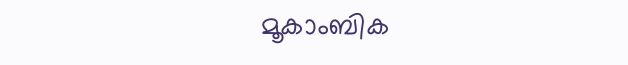മൂകാംബിക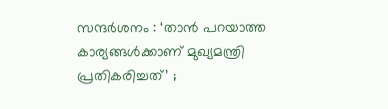സന്ദർശനം : ‘താൻ പറയാത്ത കാര്യങ്ങൾക്കാണ് മുഖ്യമന്ത്രി പ്രതികരിച്ചത്’ ;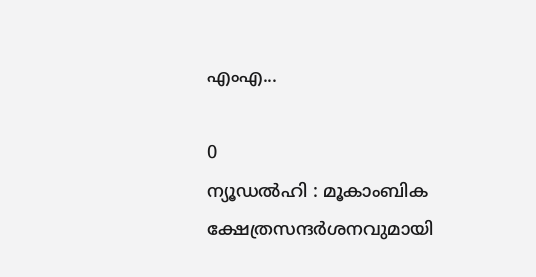എംഎ...

0
ന്യൂഡൽഹി : മൂകാംബിക ക്ഷേത്രസന്ദർശനവുമായി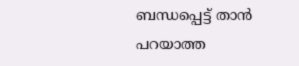ബന്ധപ്പെട്ട് താൻ പറയാത്ത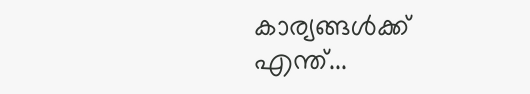കാര്യങ്ങൾക്ക് എന്ത്...